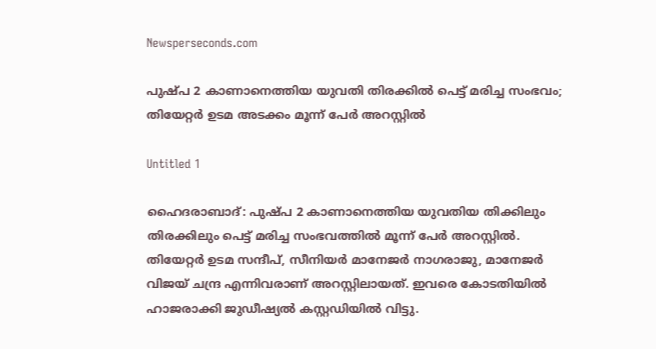Newsperseconds.com

പുഷ്പ 2 കാണാനെത്തിയ യുവതി തിരക്കില്‍ പെട്ട് മരിച്ച സംഭവം; തിയേറ്റര്‍ ഉടമ അടക്കം മൂന്ന് പേര്‍ അറസ്റ്റില്‍

Untitled 1

ഹൈദരാബാദ്: പുഷ്പ 2 കാണാനെത്തിയ യുവതിയ തിക്കിലും തിരക്കിലും പെട്ട് മരിച്ച സംഭവത്തില്‍ മൂന്ന് പേര്‍ അറസ്റ്റില്‍. തിയേറ്റര്‍ ഉടമ സന്ദീപ്, സീനിയര്‍ മാനേജര്‍ നാഗരാജു, മാനേജര്‍ വിജയ് ചന്ദ്ര എന്നിവരാണ് അറസ്റ്റിലായത്. ഇവരെ കോടതിയില്‍ ഹാജരാക്കി ജുഡീഷ്യല്‍ കസ്റ്റഡിയില്‍ വിട്ടു.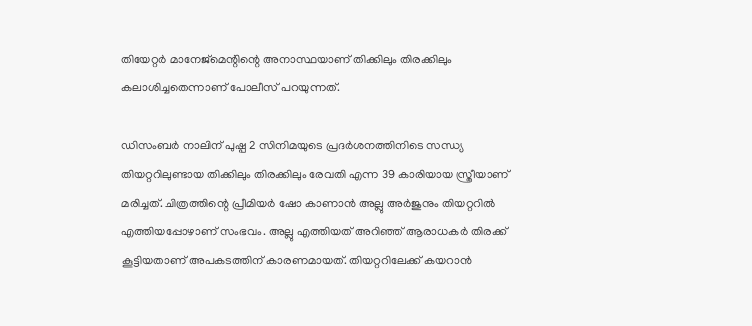തിയേറ്റര്‍ മാനേജ്മെന്റിന്റെ അനാസ്ഥയാണ് തിക്കിലും തിരക്കിലും കലാശിച്ചതെന്നാണ് പോലീസ് പറയുന്നത്.

ഡിസംബര്‍ നാലിന് പുഷ്പ 2 സിനിമയുടെ പ്രദര്‍ശനത്തിനിടെ സന്ധ്യ തിയറ്ററിലുണ്ടായ തിക്കിലും തിരക്കിലും രേവതി എന്ന 39 കാരിയായ സ്ത്രീയാണ് മരിച്ചത്. ചിത്രത്തിന്റെ പ്രീമിയര്‍ ഷോ കാണാന്‍ അല്ലു അര്‍ജുനും തിയറ്ററില്‍ എത്തിയപ്പോഴാണ് സംഭവം. അല്ലു എത്തിയത് അറിഞ്ഞ് ആരാധകര്‍ തിരക്ക് കൂട്ടിയതാണ് അപകടത്തിന് കാരണമായത്. തിയറ്ററിലേക്ക് കയറാന്‍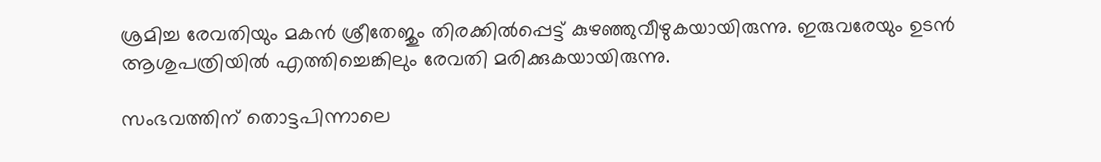ശ്രമിച്ച രേവതിയും മകന്‍ ശ്രീതേജും തിരക്കില്‍പ്പെട്ട് കുഴഞ്ഞുവീഴുകയായിരുന്നു. ഇരുവരേയും ഉടന്‍ ആശുപത്രിയില്‍ എത്തിച്ചെങ്കിലും രേവതി മരിക്കുകയായിരുന്നു.

സംഭവത്തിന് തൊട്ടപിന്നാലെ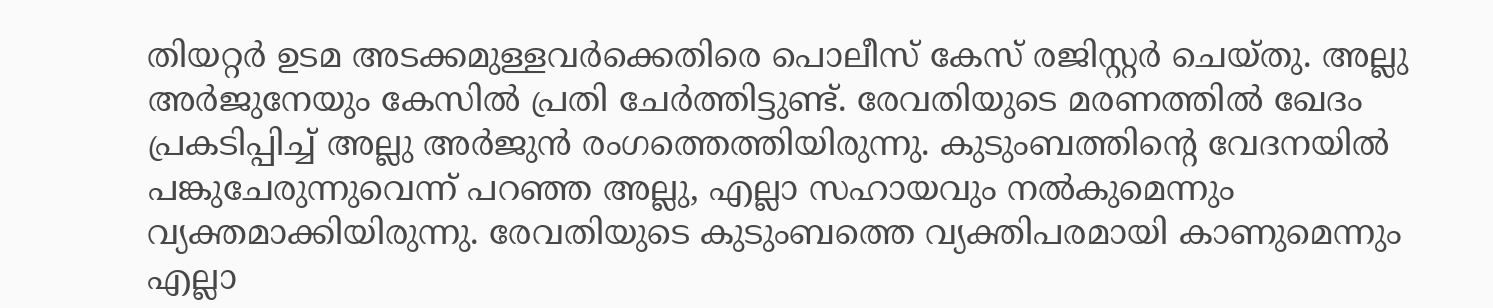തിയറ്റര്‍ ഉടമ അടക്കമുള്ളവര്‍ക്കെതിരെ പൊലീസ് കേസ് രജിസ്റ്റര്‍ ചെയ്തു. അല്ലു അര്‍ജുനേയും കേസില്‍ പ്രതി ചേര്‍ത്തിട്ടുണ്ട്. രേവതിയുടെ മരണത്തില്‍ ഖേദം പ്രകടിപ്പിച്ച് അല്ലു അര്‍ജുന്‍ രംഗത്തെത്തിയിരുന്നു. കുടുംബത്തിന്റെ വേദനയില്‍ പങ്കുചേരുന്നുവെന്ന് പറഞ്ഞ അല്ലു, എല്ലാ സഹായവും നല്‍കുമെന്നും വ്യക്തമാക്കിയിരുന്നു. രേവതിയുടെ കുടുംബത്തെ വ്യക്തിപരമായി കാണുമെന്നും എല്ലാ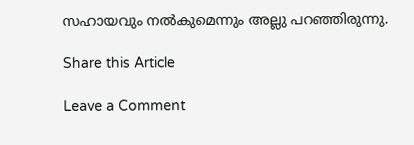സഹായവും നല്‍കുമെന്നും അല്ലു പറഞ്ഞിരുന്നു.

Share this Article

Leave a Comment